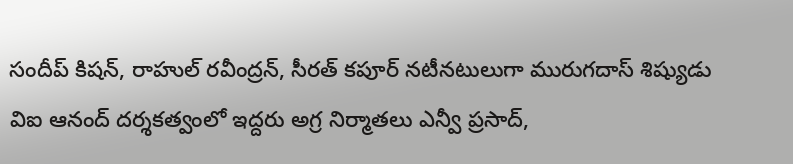సందీప్ కిషన్, రాహుల్ రవీంద్రన్, సీరత్ కపూర్ నటీనటులుగా మురుగదాస్ శిష్యుడు విఐ ఆనంద్ దర్శకత్వంలో ఇద్దరు అగ్ర నిర్మాతలు ఎన్వీ ప్రసాద్,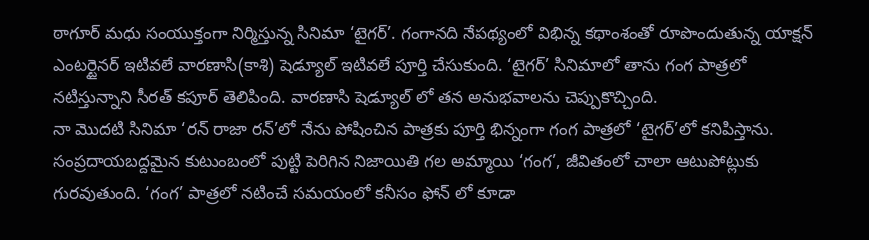ఠాగూర్ మధు సంయుక్తంగా నిర్మిస్తున్న సినిమా ‘టైగర్’. గంగానది నేపథ్యంలో విభిన్న కథాంశంతో రూపొందుతున్న యాక్షన్ ఎంటర్టైనర్ ఇటివలే వారణాసి(కాశి) షెడ్యూల్ ఇటివలే పూర్తి చేసుకుంది. ‘టైగర్’ సినిమాలో తాను గంగ పాత్రలో నటిస్తున్నాని సీరత్ కపూర్ తెలిపింది. వారణాసి షెడ్యూల్ లో తన అనుభవాలను చెప్పుకొచ్చింది.
నా మొదటి సినిమా ‘రన్ రాజా రన్’లో నేను పోషించిన పాత్రకు పూర్తి భిన్నంగా గంగ పాత్రలో ‘టైగర్’లో కనిపిస్తాను. సంప్రదాయబద్దమైన కుటుంబంలో పుట్టి పెరిగిన నిజాయితి గల అమ్మాయి ‘గంగ’, జీవితంలో చాలా ఆటుపోట్లుకు గురవుతుంది. ‘గంగ’ పాత్రలో నటించే సమయంలో కనీసం ఫోన్ లో కూడా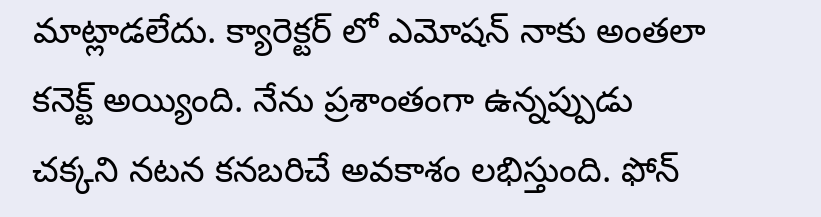మాట్లాడలేదు. క్యారెక్టర్ లో ఎమోషన్ నాకు అంతలా కనెక్ట్ అయ్యింది. నేను ప్రశాంతంగా ఉన్నప్పుడు చక్కని నటన కనబరిచే అవకాశం లభిస్తుంది. ఫోన్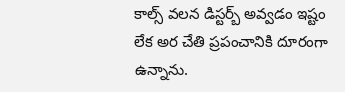కాల్స్ వలన డిస్టర్బ్ అవ్వడం ఇష్టం లేక అర చేతి ప్రపంచానికి దూరంగా ఉన్నాను.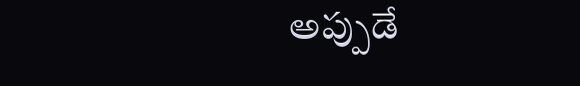అప్పుడే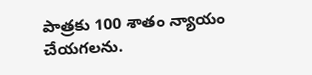పాత్రకు 100 శాతం న్యాయం చేయగలను.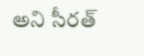అని సీరత్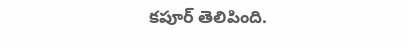కపూర్ తెలిపింది.